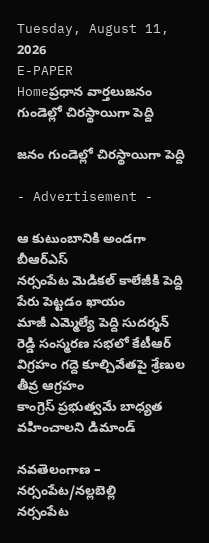Tuesday, August 11, 2026
E-PAPER
Homeప్రధాన వార్తలుజనం గుండెల్లో చిరస్థాయిగా పెద్ది

జనం గుండెల్లో చిరస్థాయిగా పెద్ది

- Advertisement -

ఆ కుటుంబానికి అండగా బీఆర్‌ఎస్‌
నర్సంపేట మెడికల్‌ కాలేజీకి పెద్ది పేరు పెట్టడం ఖాయం
మాజీ ఎమ్మెల్యే పెద్ది సుదర్శన్‌ రెడ్డి సంస్మరణ సభలో కేటీఆర్‌
విగ్రహం గద్దె కూల్చివేతపై శ్రేణుల తీవ్ర ఆగ్రహం
కాంగ్రెస్‌ ప్రభుత్వమే బాధ్యత వహించాలని డిమాండ్‌

నవతెలంగాణ – నర్సంపేట/నల్లబెల్లి
నర్సంపేట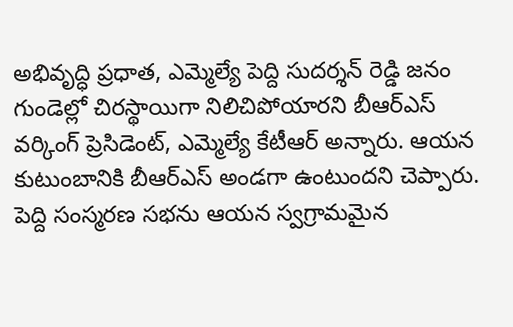అభివృద్ధి ప్రధాత, ఎమ్మెల్యే పెద్ది సుదర్శన్‌ రెడ్డి జనం గుండెల్లో చిరస్థాయిగా నిలిచిపోయారని బీఆర్‌ఎస్‌ వర్కింగ్‌ ప్రెసిడెంట్‌, ఎమ్మెల్యే కేటీఆర్‌ అన్నారు. ఆయన కుటుంబానికి బీఆర్‌ఎస్‌ అండగా ఉంటుందని చెప్పారు. పెద్ది సంస్మరణ సభను ఆయన స్వగ్రామమైన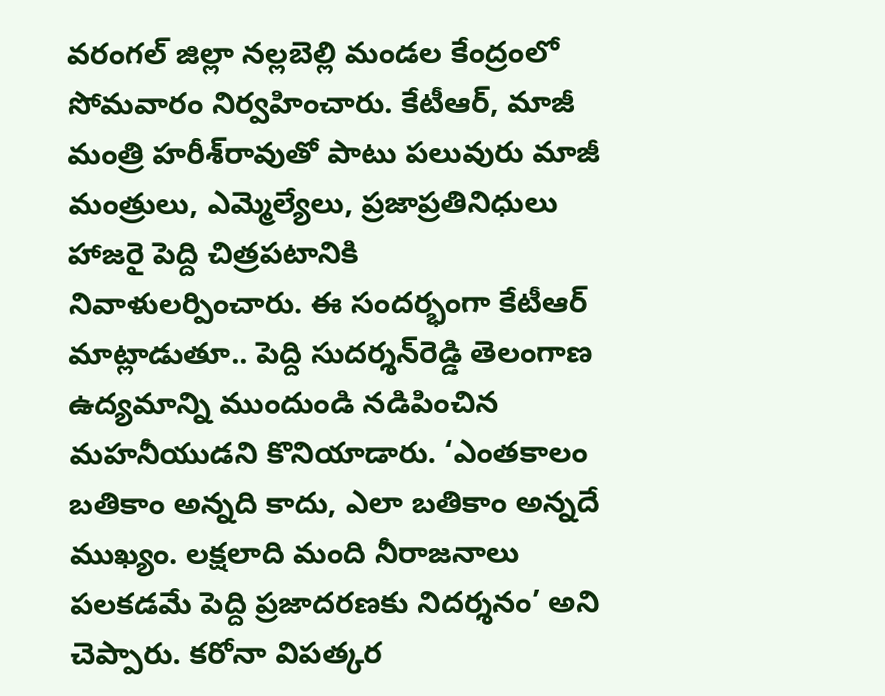వరంగల్‌ జిల్లా నల్లబెల్లి మండల కేంద్రంలో సోమవారం నిర్వహించారు. కేటీఆర్‌, మాజీ మంత్రి హరీశ్‌రావుతో పాటు పలువురు మాజీ మంత్రులు, ఎమ్మెల్యేలు, ప్రజాప్రతినిధులు హాజరై పెద్ది చిత్రపటానికి నివాళులర్పించారు. ఈ సందర్భంగా కేటీఆర్‌ మాట్లాడుతూ.. పెద్ది సుదర్శన్‌రెడ్డి తెలంగాణ ఉద్యమాన్ని ముందుండి నడిపించిన మహనీయుడని కొనియాడారు. ‘ఎంతకాలం బతికాం అన్నది కాదు, ఎలా బతికాం అన్నదే ముఖ్యం. లక్షలాది మంది నీరాజనాలు పలకడమే పెద్ది ప్రజాదరణకు నిదర్శనం’ అని చెప్పారు. కరోనా విపత్కర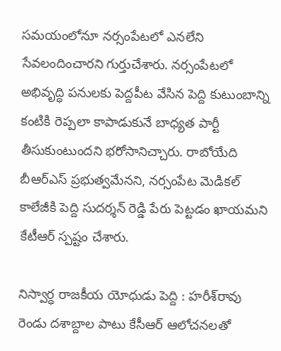సమయంలోనూ నర్సంపేటలో ఎనలేని సేవలందించారని గుర్తుచేశారు. నర్సంపేటలో అభివృద్ధి పనులకు పెద్దపీట వేసిన పెద్ది కుటుంబాన్ని కంటికి రెప్పలా కాపాడుకునే బాధ్యత పార్టీ తీసుకుంటుందని భరోసానిచ్చారు. రాబోయేది బీఆర్‌ఎస్‌ ప్రభుత్వమేనని, నర్సంపేట మెడికల్‌ కాలేజీకి పెద్ది సుదర్శన్‌ రెడ్డి పేరు పెట్టడం ఖాయమని కేటీఆర్‌ స్పష్టం చేశారు.

నిస్వార్ధ రాజకీయ యోధుడు పెద్ది : హరీశ్‌రావు
రెండు దశాబ్దాల పాటు కేసీఆర్‌ ఆలోచనలతో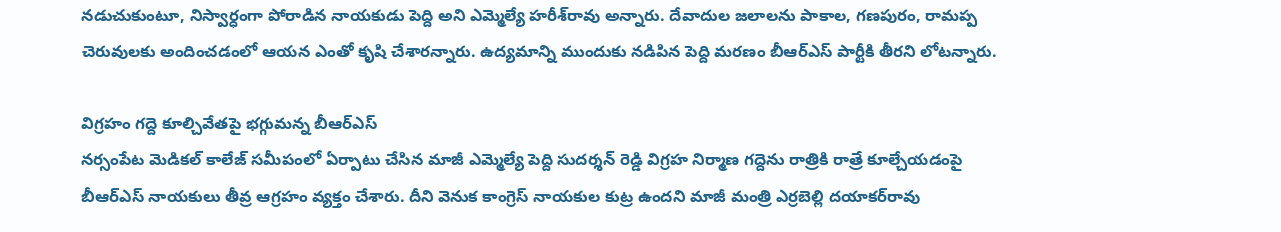నడుచుకుంటూ, నిస్వార్ధంగా పోరాడిన నాయకుడు పెద్ది అని ఎమ్మెల్యే హరీశ్‌రావు అన్నారు. దేవాదుల జలాలను పాకాల, గణపురం, రామప్ప చెరువులకు అందించడంలో ఆయన ఎంతో కృషి చేశారన్నారు. ఉద్యమాన్ని ముందుకు నడిపిన పెద్ది మరణం బీఆర్‌ఎస్‌ పార్టీకి తీరని లోటన్నారు.

విగ్రహం గద్దె కూల్చివేతపై భగ్గుమన్న బీఆర్‌ఎస్‌
నర్సంపేట మెడికల్‌ కాలేజ్‌ సమీపంలో ఏర్పాటు చేసిన మాజీ ఎమ్మెల్యే పెద్ది సుదర్శన్‌ రెడ్డి విగ్రహ నిర్మాణ గద్దెను రాత్రికి రాత్రే కూల్చేయడంపై బీఆర్‌ఎస్‌ నాయకులు తీవ్ర ఆగ్రహం వ్యక్తం చేశారు. దీని వెనుక కాంగ్రెస్‌ నాయకుల కుట్ర ఉందని మాజీ మంత్రి ఎర్రబెల్లి దయాకర్‌రావు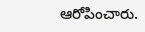ఆరోపించారు.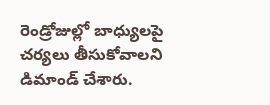రెండ్రోజుల్లో బాధ్యులపై చర్యలు తీసుకోవాలని డిమాండ్‌ చేశారు.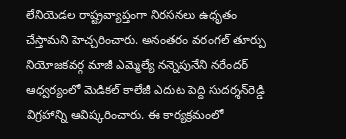లేనియెడల రాష్ట్రవ్యాప్తంగా నిరసనలు ఉధృతం చేస్తామని హెచ్చరించారు. అనంతరం వరంగల్‌ తూర్పు నియోజకవర్గ మాజీ ఎమ్మెల్యే నన్నెపునేని నరేందర్‌ ఆధ్వర్యంలో మెడికల్‌ కాలేజీ ఎదుట పెద్ది సుదర్శన్‌రెడ్డి విగ్రహాన్ని ఆవిష్కరించారు. ఈ కార్యక్రమంలో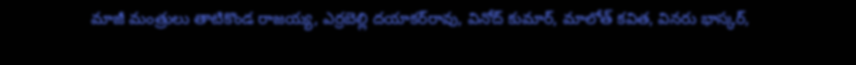మాజీ మంత్రులు తాటికొండ రాజయ్య, ఎర్రబెల్లి దయాకర్‌రావు, వినోద్‌ కుమార్‌, మాలోత్‌ కవిత, వినరు భాస్కర్‌,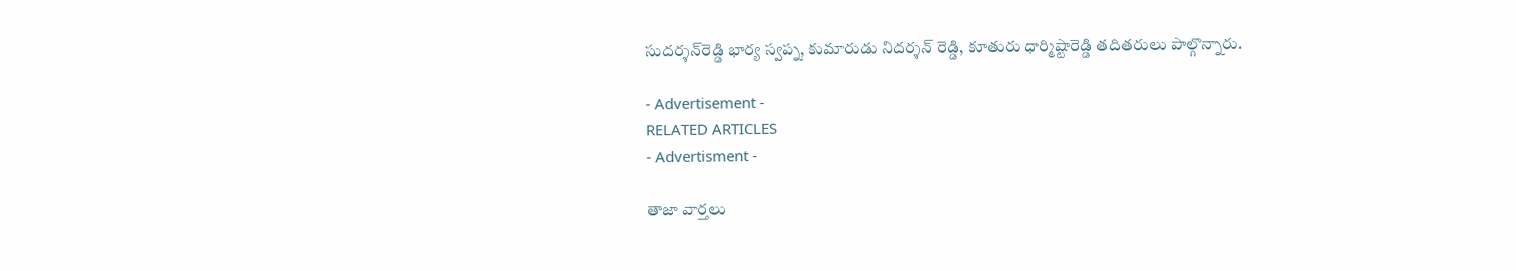సుదర్శన్‌రెడ్డి భార్య స్వప్న, కుమారుడు నిదర్శన్‌ రెడ్డి, కూతురు ధార్మిష్టారెడ్డి తదితరులు పాల్గొన్నారు.

- Advertisement -
RELATED ARTICLES
- Advertisment -

తాజా వార్తలు